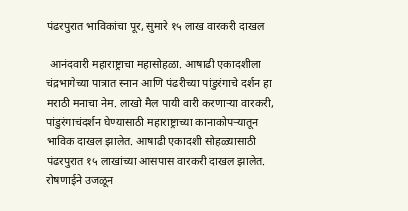पंढरपुरात भाविकांचा पूर, सुमारे १५ लाख वारकरी दाखल

 आनंदवारी महाराष्ट्राचा महासोहळा. आषाढी एकादशीला चंद्रभागेच्या पात्रात स्नान आणि पंढरीच्या पांडुरंगाचे दर्शन हा मराठी मनाचा नेम. लाखो मैल पायी वारी करणाऱ्या वारकरी, पांडुरंगाचंदर्शन घेण्यासाठी महाराष्ट्राच्या कानाकोपऱ्यातून भाविक दाखल झालेत. आषाढी एकादशी सोहळ्यासाठी पंढरपुरात १५ लाखांच्या आसपास वारकरी दाखल झालेत. रोषणाईने उजळून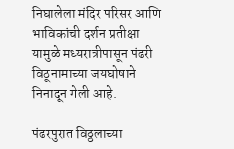निघालेला मंदिर परिसर आणि भाविकांची दर्शन प्रतीक्षा यामुळे मध्यरात्रीपासून पंढरी विठूनामाच्या जयघोषाने निनादून गेली आहे.

पंढरपुरात विठ्ठलाच्या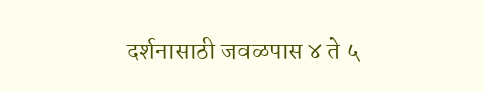दर्शनासाठी जवळपास ४ ते ५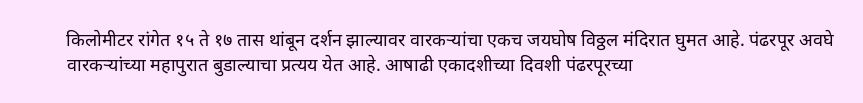किलोमीटर रांगेत १५ ते १७ तास थांबून दर्शन झाल्यावर वारकऱ्यांचा एकच जयघोष विठ्ठल मंदिरात घुमत आहे. पंढरपूर अवघे वारकऱ्यांच्या महापुरात बुडाल्याचा प्रत्यय येत आहे. आषाढी एकादशीच्या दिवशी पंढरपूरच्या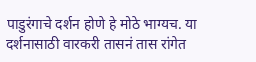पाडुरंगाचे दर्शन होणे हे मोठे भाग्यच. या दर्शनासाठी वारकरी तासनं तास रांगेत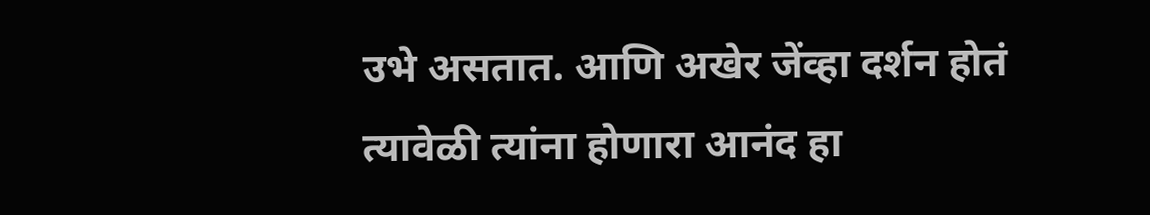उभे असतात. आणि अखेर जेंव्हा दर्शन होतं त्यावेळी त्यांना होणारा आनंद हा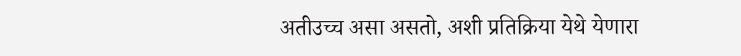अतीउच्च असा असतो, अशी प्रतिक्रिया येथे येणारा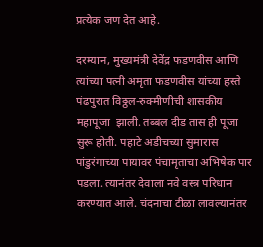प्रत्येक जण देत आहे.

दरम्यान, मुख्यमंत्री देवेंद्र फडणवीस आणि त्यांच्या पत्नी अमृता फडणवीस यांच्या हस्ते पंढपुरात विठ्ठल-रुक्मीणीची शासकीय महापूजा  झाली. तब्बल दीड तास ही पूजा सुरू होती. पहाटे अडीचच्या सुमारास पांडुरंगाच्या पायावर पंचामृताचा अभिषेक पार पडला. त्यानंतर देवाला नवे वस्त्र परिधान करण्यात आले. चंदनाचा टीळा लावल्यानंतर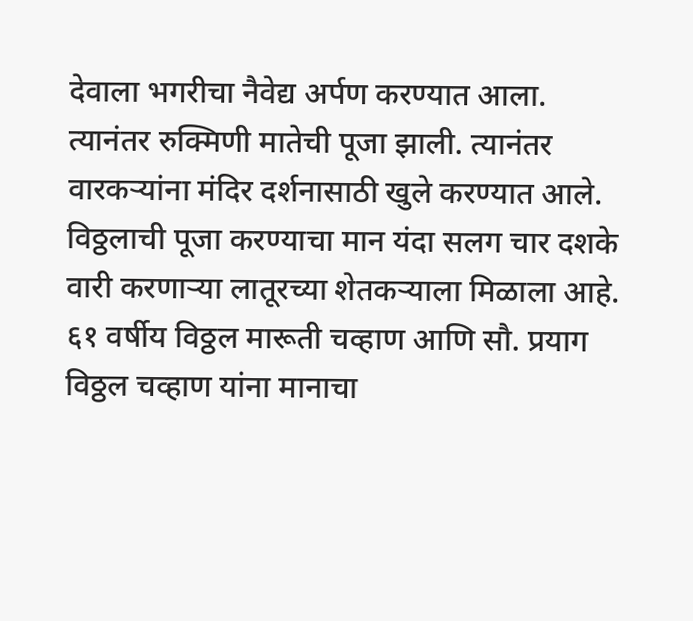देवाला भगरीचा नैवेद्य अर्पण करण्यात आला. त्यानंतर रुक्मिणी मातेची पूजा झाली. त्यानंतर वारकऱ्यांना मंदिर दर्शनासाठी खुले करण्यात आले. विठ्ठलाची पूजा करण्याचा मान यंदा सलग चार दशके वारी करणाऱ्या लातूरच्या शेतकऱ्याला मिळाला आहे. ६१ वर्षीय विठ्ठल मारूती चव्हाण आणि सौ. प्रयाग विठ्ठल चव्हाण यांना मानाचा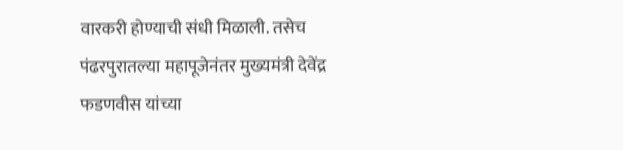वारकरी होण्याची संधी मिळाली. तसेच पंढरपुरातल्या महापूजेनंतर मुख्यमंत्री देवेंद्र फडणवीस यांच्या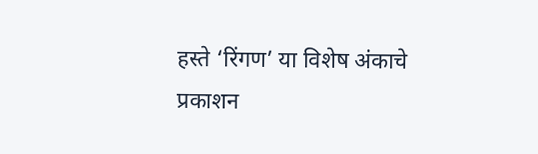हस्ते ‘रिंगण’ या विशेष अंकाचे प्रकाशन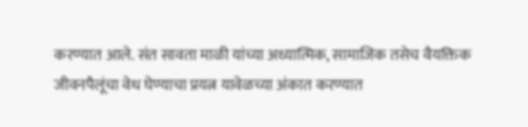करण्यात आले. संत सावता माळी यांच्या अध्यात्मिक, सामाजिक तसेच वैयक्तिक जीवनपैलूंचा वेध घेण्याचा प्रयत्न यावेळच्या अंकात करण्यात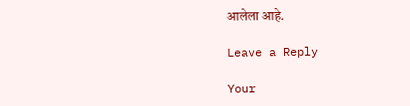आलेला आहे.

Leave a Reply

Your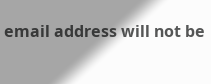email address will not be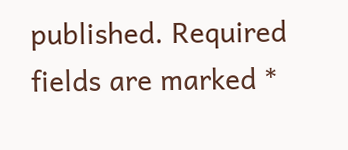published. Required fields are marked *